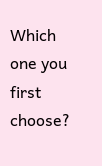Which one you first choose?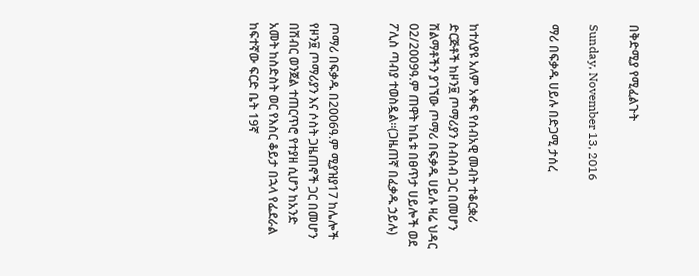በቅድሚያ የሚፈልጉት

Sunday, November 13, 2016

ማሪ በፍቃዱ ሀይሉ በድጋሚ ታሰረ



ከተለያዩ አለም አቀፍ የሰብአዊ መብት ተቆርቋሪ ድርጅቶች ከዞን፱ ጦማሪያን ስብስብ ጋር በመሆን ሽልማቶችን ያገኘው ጦማሪ በፍቃዱ ሀይሉ ዛሬ ህዳር 02/2009ዓ.ም ጠዋት ከቤቱ በፀጥታ ሀይሎች ወደ ፖሊስ ጣብያ ተወስዷል።(ጋዜጠኛ በፈቃዱ ኃይሉ)


ጦማሪ በፍቃዱ በ2006ዓ.ም ሚያዝያ17 ከሌሎች የዞን፱ ጦማሪያን እና ሶስት ጋዜጠኖች ጋር በመሆን በሽብር ወንጀል ተጠርጥሮ የተያዘ ሲሆን ከአንድ አመት ከስድስት ወር የእስር ቆይታ በኋላ የፌደራል ከፍተኛው ፍርድ ቤት 19ኛ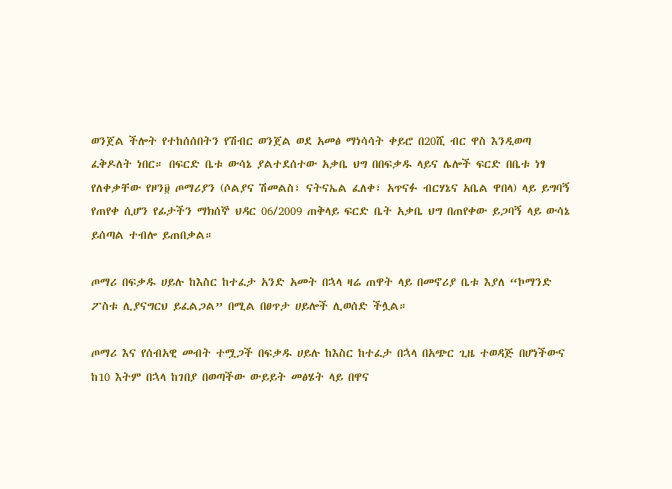ወንጀል ችሎት የተከሰሰበትን የሽብር ወንጀል ወደ አመፅ ማነሳሳት ቀይሮ በ20ሺ ብር ዋስ እንዲወጣ ፈቅዶለት ነበር። በፍርድ ቤቱ ውሳኔ ያልተደሰተው አቃቤ ህግ በበፍቃዱ ላይና ሌሎች ፍርድ በቤቱ ነፃ የለቀቃቸው የዞን፱ ጦማሪያን (ሶልያና ሽመልስ፣ ናትናኤል ፈለቀ፣ አጥናፉ ብርሃኔና አቤል ዋበላ) ላይ ይግባኝ የጠየቀ ሲሆን የፊታችን ማክሰኞ ህዳር 06/2009 ጠቅላይ ፍርድ ቤት አቃቤ ህግ በጠየቀው ይጋባኝ ላይ ውሳኔ ይሰጣል ተብሎ ይጠበቃል።

ጦማሪ በፍቃዱ ሀይሉ ከእስር ከተፈታ አንድ አመት በኋላ ዛሬ ጠዋት ላይ በመኖሪያ ቤቱ እያለ “ኮማንድ ፖስቱ ሊያናግርህ ይፈልጋል” በሚል በፀጥታ ሀይሎች ሊወሰድ ችሏል።

ጦማሪ እና የሰብአዊ መብት ተሟጋች በፍቃዱ ሀይሉ ከእስር ከተፈታ በኋላ በአጭር ጊዜ ተወዳጅ በሆነችውና ከ10 እትም በኋላ ከገበያ በወጣችው ውይይት መፅሄት ላይ በዋና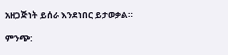አዘጋጅነት ይሰራ እንደነበር ይታወቃል።

ምንጭ: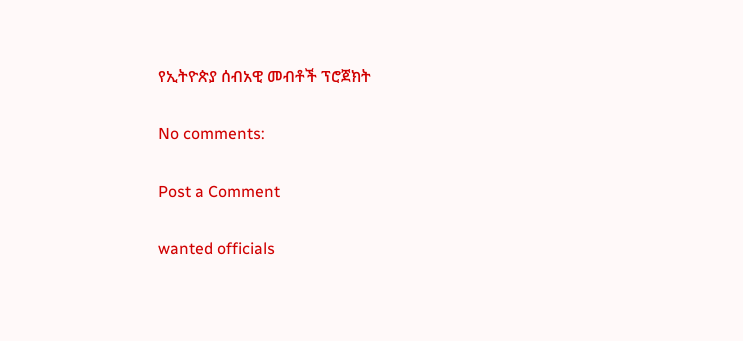የኢትዮጵያ ሰብአዊ መብቶች ፕሮጀክት

No comments:

Post a Comment

wanted officials